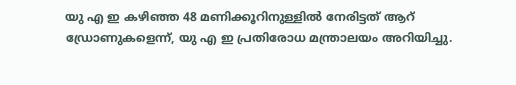യു എ ഇ കഴിഞ്ഞ 48 മണിക്കൂറിനുള്ളിൽ നേരിട്ടത് ആറ് ഡ്രോണുകളെന്ന്, യു എ ഇ പ്രതിരോധ മന്ത്രാലയം അറിയിച്ചു.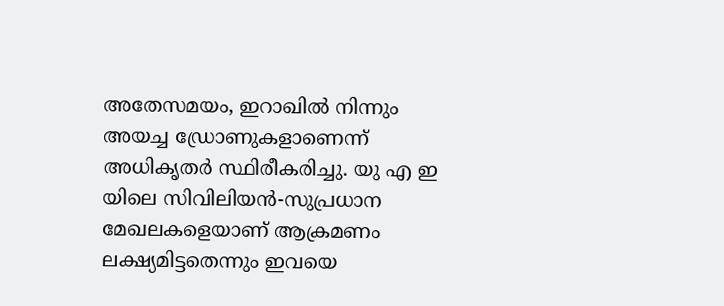അതേസമയം, ഇറാഖിൽ നിന്നും അയച്ച ഡ്രോണുകളാണെന്ന് അധികൃതർ സ്ഥിരീകരിച്ചു. യു എ ഇ യിലെ സിവിലിയൻ-സുപ്രധാന മേഖലകളെയാണ് ആക്രമണം ലക്ഷ്യമിട്ടതെന്നും ഇവയെ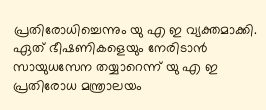പ്രതിരോധിച്ചെന്നും യു എ ഇ വ്യക്തമാക്കി.
ഏത് ഭീഷണികളെയും നേരിടാൻ സായുധസേന തയ്യാറെന്ന് യു എ ഇ പ്രതിരോധ മന്ത്രാലയം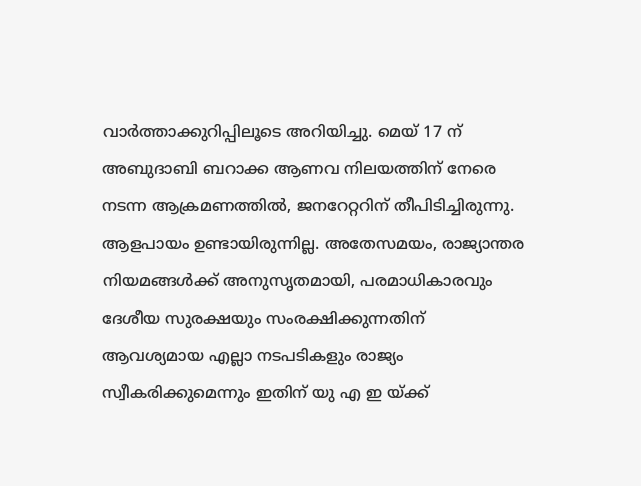വാർത്താക്കുറിപ്പിലൂടെ അറിയിച്ചു. മെയ് 17 ന് അബുദാബി ബറാക്ക ആണവ നിലയത്തിന് നേരെ നടന്ന ആക്രമണത്തിൽ, ജനറേറ്ററിന് തീപിടിച്ചിരുന്നു.
ആളപായം ഉണ്ടായിരുന്നില്ല. അതേസമയം, രാജ്യാന്തര നിയമങ്ങൾക്ക് അനുസൃതമായി, പരമാധികാരവും ദേശീയ സുരക്ഷയും സംരക്ഷിക്കുന്നതിന് ആവശ്യമായ എല്ലാ നടപടികളും രാജ്യം സ്വീകരിക്കുമെന്നും ഇതിന് യു എ ഇ യ്ക്ക്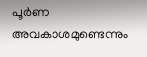പൂർണ അവകാശമുണ്ടെന്നും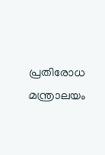പ്രതിരോധ മന്ത്രാലയം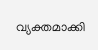വ്യക്തമാക്കി